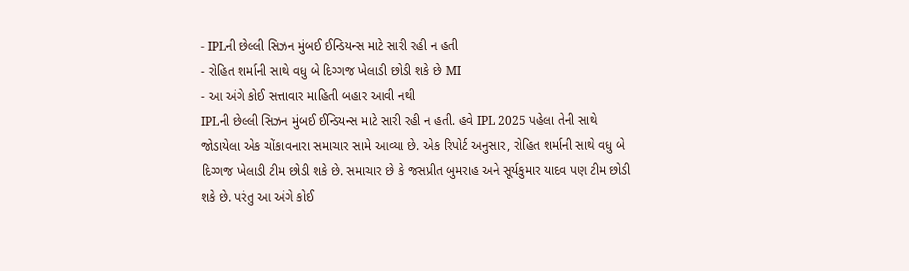- IPLની છેલ્લી સિઝન મુંબઈ ઈન્ડિયન્સ માટે સારી રહી ન હતી
- રોહિત શર્માની સાથે વધુ બે દિગ્ગજ ખેલાડી છોડી શકે છે MI
- આ અંગે કોઈ સત્તાવાર માહિતી બહાર આવી નથી
IPLની છેલ્લી સિઝન મુંબઈ ઈન્ડિયન્સ માટે સારી રહી ન હતી. હવે IPL 2025 પહેલા તેની સાથે જોડાયેલા એક ચોંકાવનારા સમાચાર સામે આવ્યા છે. એક રિપોર્ટ અનુસાર, રોહિત શર્માની સાથે વધુ બે દિગ્ગજ ખેલાડી ટીમ છોડી શકે છે. સમાચાર છે કે જસપ્રીત બુમરાહ અને સૂર્યકુમાર યાદવ પણ ટીમ છોડી શકે છે. પરંતુ આ અંગે કોઈ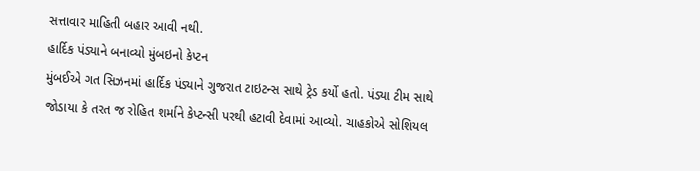સત્તાવાર માહિતી બહાર આવી નથી.
હાર્દિક પંડ્યાને બનાવ્યો મુંબઇનો કેપ્ટન
મુંબઈએ ગત સિઝનમાં હાર્દિક પંડ્યાને ગુજરાત ટાઇટન્સ સાથે ટ્રેડ કર્યો હતો. પંડ્યા ટીમ સાથે જોડાયા કે તરત જ રોહિત શર્માને કેપ્ટન્સી પરથી હટાવી દેવામાં આવ્યો. ચાહકોએ સોશિયલ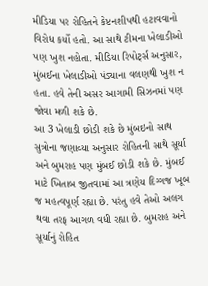મીડિયા પર રોહિતને કેપ્ટનશીપથી હટાવવાનો વિરોધ કર્યો હતો. આ સાથે ટીમના ખેલાડીઓ પણ ખુશ નહોતા. મીડિયા રિપોર્ટ્સ અનુસાર, મુંબઈના ખેલાડીઓ પંડ્યાના વલણથી ખુશ ન હતા. હવે તેની અસર આગામી સિઝનમાં પણ જોવા મળી શકે છે.
આ 3 ખેલાડી છોડી શકે છે મુંબઇનો સાથ
સુત્રોના જણાવ્યા અનુસાર રોહિતની સાથે સૂર્યા અને બુમરાહ પણ મુંબઈ છોડી શકે છે. મુંબઈ માટે ખિતાબ જીતવામાં આ ત્રણેય દિગ્ગજ ખૂબ જ મહત્વપૂર્ણ રહ્યા છે. પરંતુ હવે તેઓ અલગ થવા તરફ આગળ વધી રહ્યા છે. બુમરાહ અને સૂર્યાનું રોહિત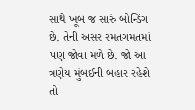સાથે ખૂબ જ સારું બોન્ડિંગ છે. તેની અસર રમતગમતમાં પણ જોવા મળે છે. જો આ ત્રણેય મુંબઈની બહાર રહેશે તો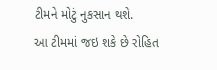ટીમને મોટું નુકસાન થશે.
આ ટીમમાં જઇ શકે છે રોહિત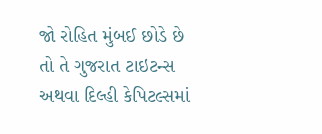જો રોહિત મુંબઈ છોડે છે તો તે ગુજરાત ટાઇટન્સ અથવા દિલ્હી કેપિટલ્સમાં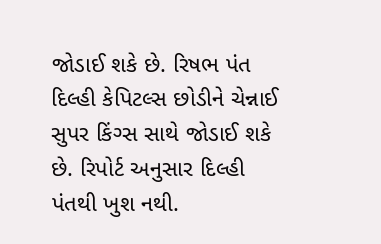જોડાઈ શકે છે. રિષભ પંત દિલ્હી કેપિટલ્સ છોડીને ચેન્નાઈ સુપર કિંગ્સ સાથે જોડાઈ શકે છે. રિપોર્ટ અનુસાર દિલ્હી પંતથી ખુશ નથી.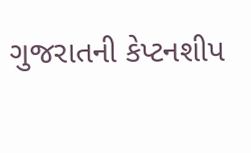ગુજરાતની કેપ્ટનશીપ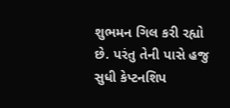શુભમન ગિલ કરી રહ્યો છે. પરંતુ તેની પાસે હજુ સુધી કેપ્ટનશિપ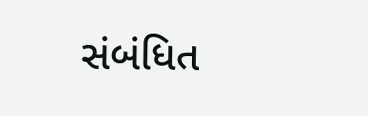સંબંધિત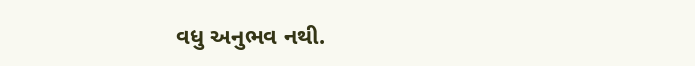વધુ અનુભવ નથી.